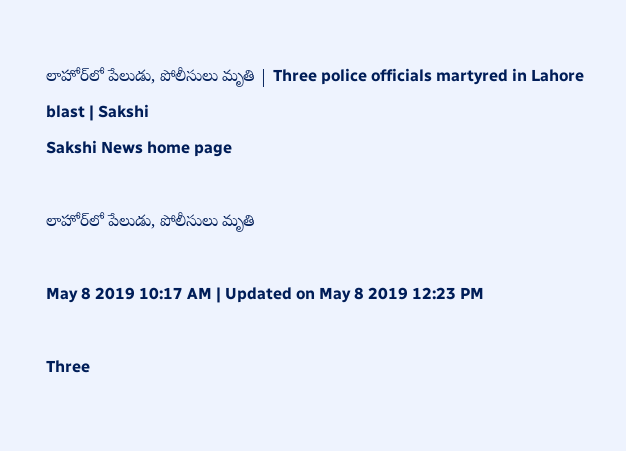లాహోర్‌లో పేలుడు, పోలీసులు మృతి | Three police officials martyred in Lahore blast | Sakshi
Sakshi News home page

లాహోర్‌లో పేలుడు, పోలీసులు మృతి

May 8 2019 10:17 AM | Updated on May 8 2019 12:23 PM

Three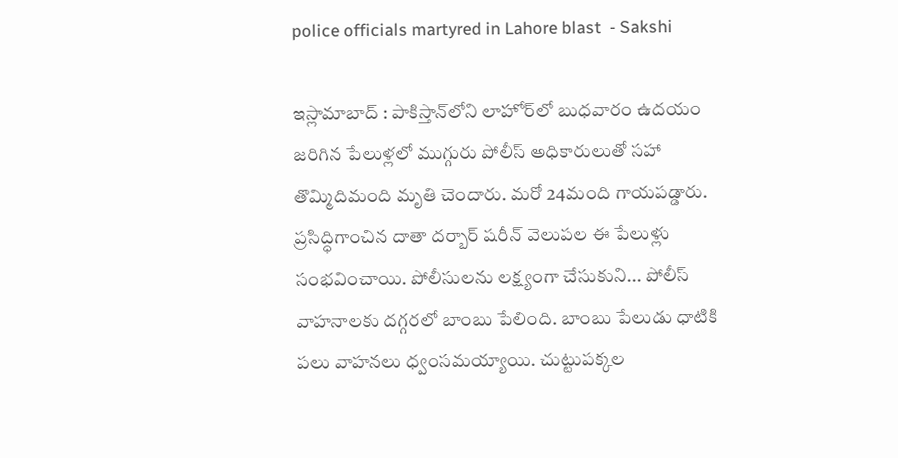police officials martyred in Lahore blast  - Sakshi

ఇస్లామాబాద్‌ : పాకిస్తాన్‌లోని లాహోర్‌లో బుధవారం ఉదయం జరిగిన పేలుళ్లలో ముగ్గురు పోలీస్‌ అధికారులుతో సహా తొమ్మిదిమంది మృతి చెందారు. మరో 24మంది గాయపడ్డారు. ప్రసిద్ధిగాంచిన దాతా దర్బార్‌ షరీన్‌ వెలుపల ఈ పేలుళ్లు సంభవించాయి. పోలీసులను లక్ష్యంగా చేసుకుని... పోలీస్‌ వాహనాలకు దగ్గరలో బాంబు పేలింది. బాంబు పేలుడు ధాటికి పలు వాహనలు ధ్వంసమయ్యాయి. చుట్టుపక్కల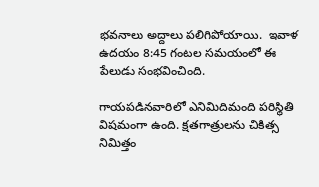భవనాలు అద్దాలు పలిగిపోయాయి.  ఇవాళ ఉద‌యం 8:45 గంట‌ల స‌మ‌యంలో ఈ పేలుడు సంభ‌వించింది.

గాయపడినవారిలో ఎనిమిదిమంది పరిస్థితి విషమంగా ఉంది. క్షతగాత్రులను చికిత్స నిమిత్తం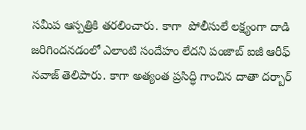సమీప ఆస్పత్రికి తరలించారు. కాగా  పోలీసులే ల‌క్ష్యంగా దాడి జ‌రిగింద‌న‌డంలో ఎలాంటి సందేహం లేద‌ని పంజాబ్ ఐజీ ఆరీఫ్ న‌వాజ్ తెలిపారు. కాగా అత్యంత‌ ప్ర‌సిద్ధి గాంచిన దాతా దర్బార్‌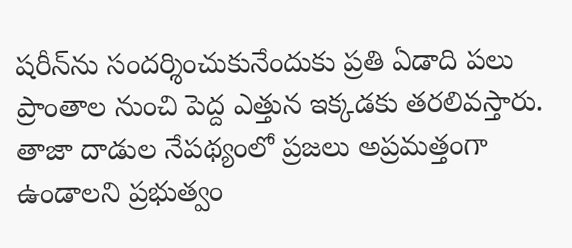షరీన్‌ను సందర్శించుకునేందుకు ప్రతి ఏడాది పలు ప్రాంతాల నుంచి పెద్ద ఎత్తున ఇక్కడకు తరలివస్తారు. తాజా దాడుల నేపథ్యంలో ప్రజలు అప్రమత్తంగా ఉండాలని ప్రభుత్వం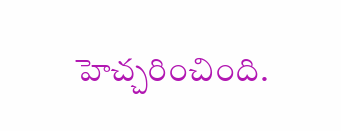హెచ్చరించింది.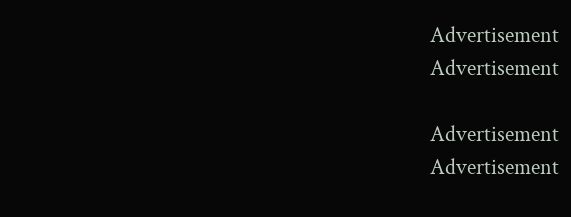Advertisement
Advertisement

Advertisement
Advertisement